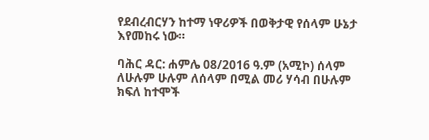የደብረብርሃን ከተማ ነዋሪዎች በወቅታዊ የሰላም ሁኔታ እየመከሩ ነው።

ባሕር ዳር: ሐምሌ 08/2016 ዓ.ም (አሚኮ) ሰላም ለሁሉም ሁሉም ለሰላም በሚል መሪ ሃሳብ በሁሉም ክፍለ ከተሞች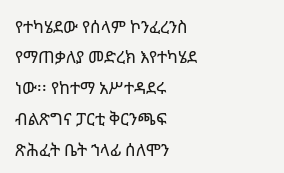የተካሄደው የሰላም ኮንፈረንስ የማጠቃለያ መድረክ እየተካሄደ ነው፡፡ የከተማ አሥተዳደሩ ብልጽግና ፓርቲ ቅርንጫፍ ጽሕፈት ቤት ኀላፊ ሰለሞን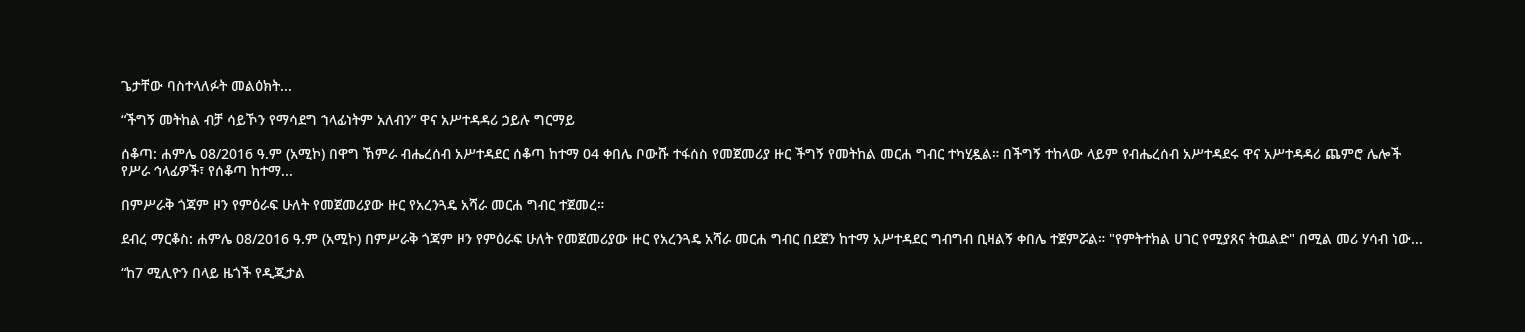ጌታቸው ባስተላለፉት መልዕክት...

“ችግኝ መትከል ብቻ ሳይኾን የማሳደግ ኀላፊነትም አለብን” ዋና አሥተዳዳሪ ኃይሉ ግርማይ

ሰቆጣ: ሐምሌ 08/2016 ዓ.ም (አሚኮ) በዋግ ኽምራ ብሔረሰብ አሥተዳደር ሰቆጣ ከተማ 04 ቀበሌ ቦውሹ ተፋሰስ የመጀመሪያ ዙር ችግኝ የመትከል መርሐ ግብር ተካሂዷል። በችግኝ ተከላው ላይም የብሔረሰብ አሥተዳደሩ ዋና አሥተዳዳሪ ጨምሮ ሌሎች የሥራ ኅላፊዎች፣ የሰቆጣ ከተማ...

በምሥራቅ ጎጃም ዞን የምዕራፍ ሁለት የመጀመሪያው ዙር የአረንጓዴ አሻራ መርሐ ግብር ተጀመረ።

ደብረ ማርቆስ: ሐምሌ 08/2016 ዓ.ም (አሚኮ) በምሥራቅ ጎጃም ዞን የምዕራፍ ሁለት የመጀመሪያው ዙር የአረንጓዴ አሻራ መርሐ ግብር በደጀን ከተማ አሥተዳደር ግብግብ ቢዛልኝ ቀበሌ ተጀምሯል። "የምትተክል ሀገር የሚያጸና ትዉልድ" በሚል መሪ ሃሳብ ነው...

“ከ7 ሚሊዮን በላይ ዜጎች የዲጂታል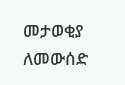መታወቂያ ለመውሰድ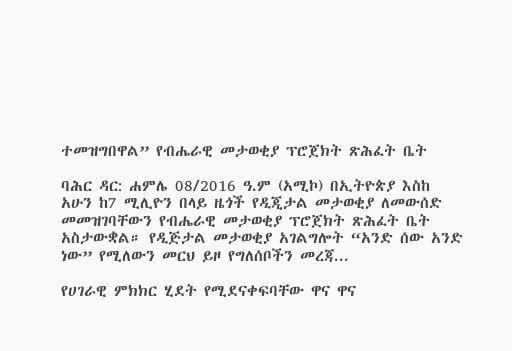ተመዝግበዋል” የብሔራዊ መታወቂያ ፕሮጀክት ጽሕፈት ቤት

ባሕር ዳር: ሐምሌ 08/2016 ዓ.ም (አሚኮ) በኢትዮጵያ እስከ አሁን ከ7 ሚሊዮን በላይ ዜጎች የዲጂታል መታወቂያ ለመውሰድ መመዝገባቸውን የብሔራዊ መታወቂያ ፕሮጀክት ጽሕፈት ቤት አስታውቋል። የዲጅታል መታወቂያ አገልግሎት “አንድ ሰው አንድ ነው” የሚለውን መርህ ይዞ የግለሰቦችን መረጃ...

የሀገራዊ ምክክር ሂደት የሚደናቀፍባቸው ዋና ዋና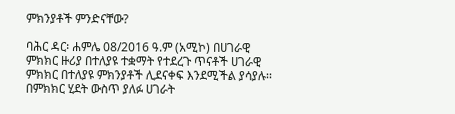ምክንያቶች ምንድናቸው?

ባሕር ዳር፡ ሐምሌ 08/2016 ዓ.ም (አሚኮ) በሀገራዊ ምክክር ዙሪያ በተለያዩ ተቋማት የተደረጉ ጥናቶች ሀገራዊ ምክክር በተለያዩ ምክንያቶች ሊደናቀፍ እንደሚችል ያሳያሉ፡፡ በምክክር ሂደት ውስጥ ያለፉ ሀገራት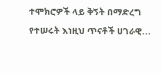ተሞክሮዎች ላይ ቅኝት በማድረግ የተሠሩት እነዚህ ጥናቶች ሀገራዊ...